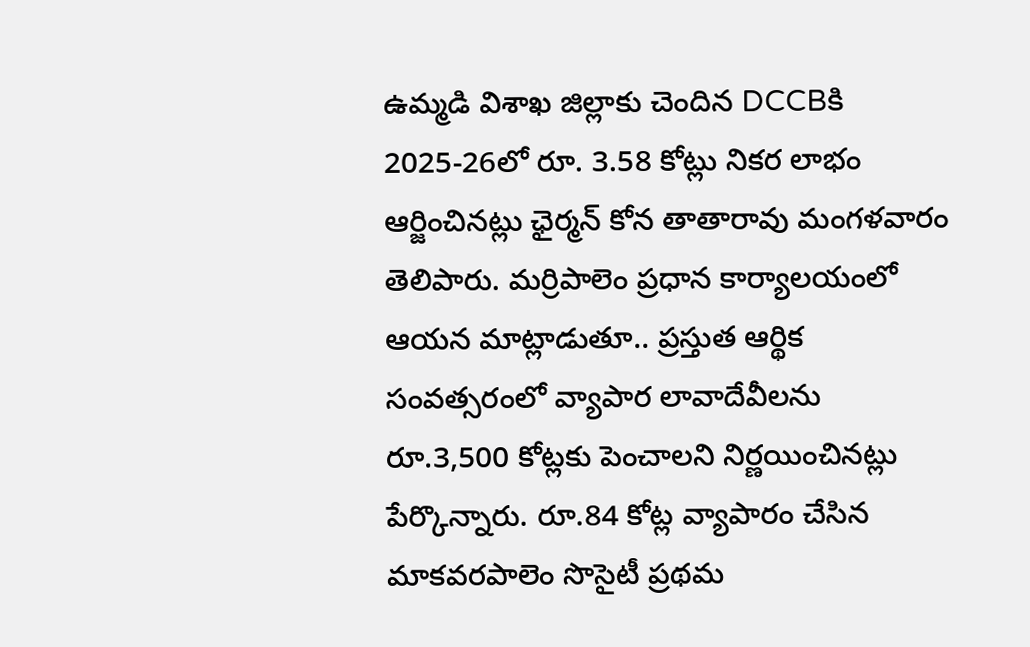ఉమ్మడి విశాఖ జిల్లాకు చెందిన DCCBకి 2025-26లో రూ. 3.58 కోట్లు నికర లాభం ఆర్జించినట్లు ఛైర్మన్ కోన తాతారావు మంగళవారం తెలిపారు. మర్రిపాలెం ప్రధాన కార్యాలయంలో ఆయన మాట్లాడుతూ.. ప్రస్తుత ఆర్థిక సంవత్సరంలో వ్యాపార లావాదేవీలను రూ.3,500 కోట్లకు పెంచాలని నిర్ణయించినట్లు పేర్కొన్నారు. రూ.84 కోట్ల వ్యాపారం చేసిన మాకవరపాలెం సొసైటీ ప్రథమ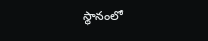స్థానంలో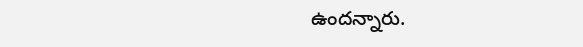ఉందన్నారు.